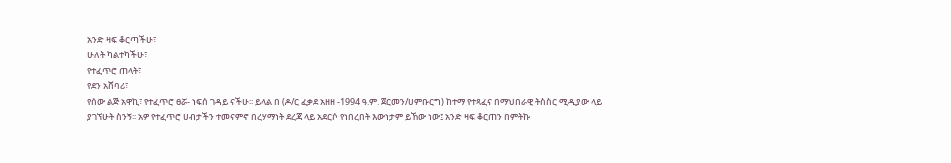አንድ ዛፍ ቆርጣችሁ፣
ሁለት ካልተካችሁ፣
የተፈጥሮ ጠላት፣
የደን አሸባሪ፣
የሰው ልጅ አዋኪ፣ የተፈጥሮ ፀሯ- ነፍሰ ገዳይ ናችሁ፡፡ ይላል በ (ዶ/ር ፈቃደ አዘዘ -1994 ዓ.ም. ጀርመን/ሀምቡርግ) ከተማ የተጻፈና በማህበራዊ ትስስር ሚዲያው ላይ ያገኘሁት ስንኝ፡፡ አዎ የተፈጥሮ ሀብታችን ተመናምኖ በረሃማነት ደረጃ ላይ አደርሶ የነበረበት እውነታም ይኸው ነው፤ አንድ ዛፍ ቆርጠን በምትኩ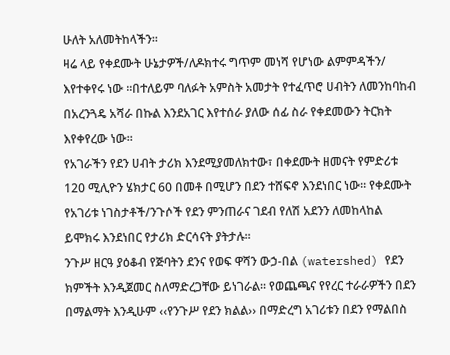ሁለት አለመትከላችን፡፡
ዛሬ ላይ የቀደሙት ሁኔታዎች/ለዶክተሩ ግጥም መነሻ የሆነው ልምምዳችን/ እየተቀየሩ ነው ፡፡በተለይም ባለፉት አምስት አመታት የተፈጥሮ ሀብትን ለመንከባከብ በአረንጓዴ አሻራ በኩል እንደአገር እየተሰራ ያለው ሰፊ ስራ የቀደመውን ትርክት እየቀየረው ነው።
የአገራችን የደን ሀብት ታሪክ እንደሚያመለክተው፣ በቀደሙት ዘመናት የምድሪቱ 120 ሚሊዮን ሄክታር 60 በመቶ በሚሆን በደን ተሸፍኖ እንደነበር ነው። የቀደሙት የአገሪቱ ነገስታቶች/ንጉሶች የደን ምንጠራና ገደብ የለሽ አደንን ለመከላከል ይሞክሩ እንደነበር የታሪክ ድርሳናት ያትታሉ፡፡
ንጉሥ ዘርዓ ያዕቆብ የጅባትን ደንና የወፍ ዋሻን ውኃ-በል (watershed) የደን ክምችት እንዲጀመር ስለማድረጋቸው ይነገራል፡፡ የወጨጫና የየረር ተራራዎችን በደን በማልማት እንዲሁም ‹‹የንጉሥ የደን ክልል›› በማድረግ አገሪቱን በደን የማልበስ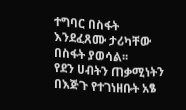ተግባር በስፋት እንደፈጸሙ ታሪካቸው በስፋት ያወሳል፡፡
የደን ሀብትን ጠቃሚነትን በእጅጉ የተገነዘቡት አፄ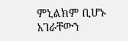ምኒልክም ቢሆኑ አገራቸውን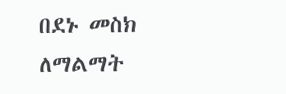በደኑ መስክ ለማልማት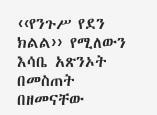‹‹የንጉሥ የደን ክልል›› የሚለውን እሳቤ አጽንኦት በመስጠት በዘመናቸው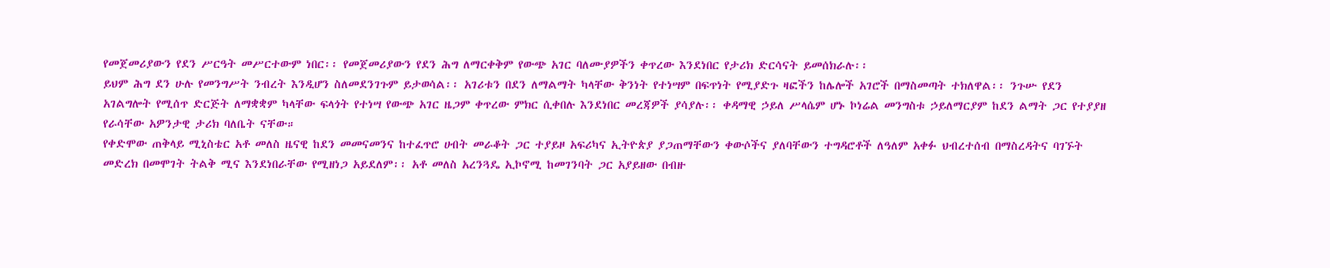የመጀመሪያውን የደን ሥርዓት መሥርተውም ነበር፡፡ የመጀመሪያውን የደን ሕግ ለማርቀቅም የውጭ አገር ባለሙያዎችን ቀጥረው እንደነበር የታሪክ ድርሳናት ይመሰክራሉ፡፡
ይህም ሕግ ደን ሁሉ የመንግሥት ንብረት እንዲሆን ስለመደንገጉም ይታወሳል፡፡ አገሪቱን በደን ለማልማት ካላቸው ቅንነት የተነሣም በፍጥነት የሚያድጉ ዛፎችን ከሌሎች አገሮች በማስመጣት ተክለዋል፡፡ ንጉሡ የደን አገልግሎት የሚሰጥ ድርጅት ለማቋቋም ካላቸው ፍላጎት የተነሣ የውጭ አገር ዜጋም ቀጥረው ምክር ሲቀበሉ እንደነበር መረጃዎች ያሳያሉ፡፡ ቀዳማዊ ኃይለ ሥላሴም ሆኑ ኮነሬል መንግስቱ ኃይለማርያም ከደን ልማት ጋር የተያያዘ የራሳቸው አዎንታዊ ታሪክ ባለቤት ናቸው።
የቀድሞው ጠቅላይ ሚኒስቴር አቶ መለስ ዜናዊ ከደን መመናመንና ከተፈጥሮ ሀብት መራቆት ጋር ተያይዞ አፍሪካና ኢትዮጵያ ያጋጠማቸውን ቀውሶችና ያለባቸውን ተግዳሮቶች ለዓለም አቀፉ ህብረተሰብ በማስረዳትና ባገኙት መድረክ በመሞገት ትልቅ ሚና እንደነበራቸው የሚዘነጋ አይደለም፡፡ አቶ መለስ አረንጓዴ ኢኮኖሚ ከመገንባት ጋር አያይዘው በብዙ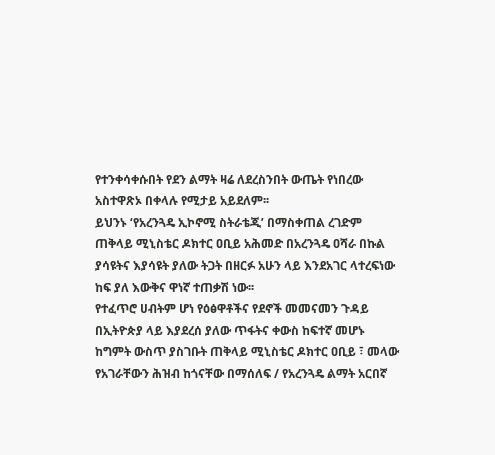የተንቀሳቀሱበት የደን ልማት ዛሬ ለደረስንበት ውጤት የነበረው አስተዋጽኦ በቀላሉ የሚታይ አይደለም፡፡
ይህንኑ ‘የአረንጓዴ ኢኮኖሚ ስትራቴጂ’ በማስቀጠል ረገድም ጠቅላይ ሚኒስቴር ዶክተር ዐቢይ አሕመድ በአረንጓዴ ዐሻራ በኩል ያሳዩትና እያሳዩት ያለው ትጋት በዘርፉ አሁን ላይ እንደአገር ላተረፍነው ከፍ ያለ እውቅና ዋነኛ ተጠቃሽ ነው፡፡
የተፈጥሮ ሀብትም ሆነ የዕፅዋቶችና የደኖች መመናመን ጉዳይ በኢትዮጵያ ላይ እያደረሰ ያለው ጥፋትና ቀውስ ከፍተኛ መሆኑ ከግምት ውስጥ ያስገቡት ጠቅላይ ሚኒስቴር ዶክተር ዐቢይ ፣ መላው የአገራቸውን ሕዝብ ከጎናቸው በማሰለፍ / የአረንጓዴ ልማት አርበኛ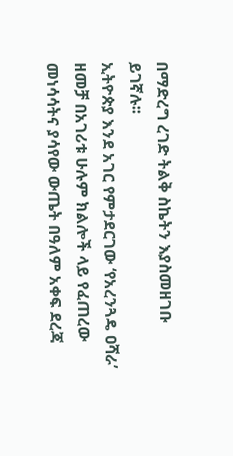በማድረግ ረገድ ትልቅ ስኬትን እያስመዘገቡ ይገኛሉ፡፡
ኢትዮጵያ እንደ አገር የምታደርገው ‘የአረንጓዴ ዐሻራ’ ዘመቻ በአገሪቱ ሁሉም ክልሎች ላይ የፈጠረው መነሳሳትና ያሳየው ውጤት በዓለም አቀፍ ደረጃ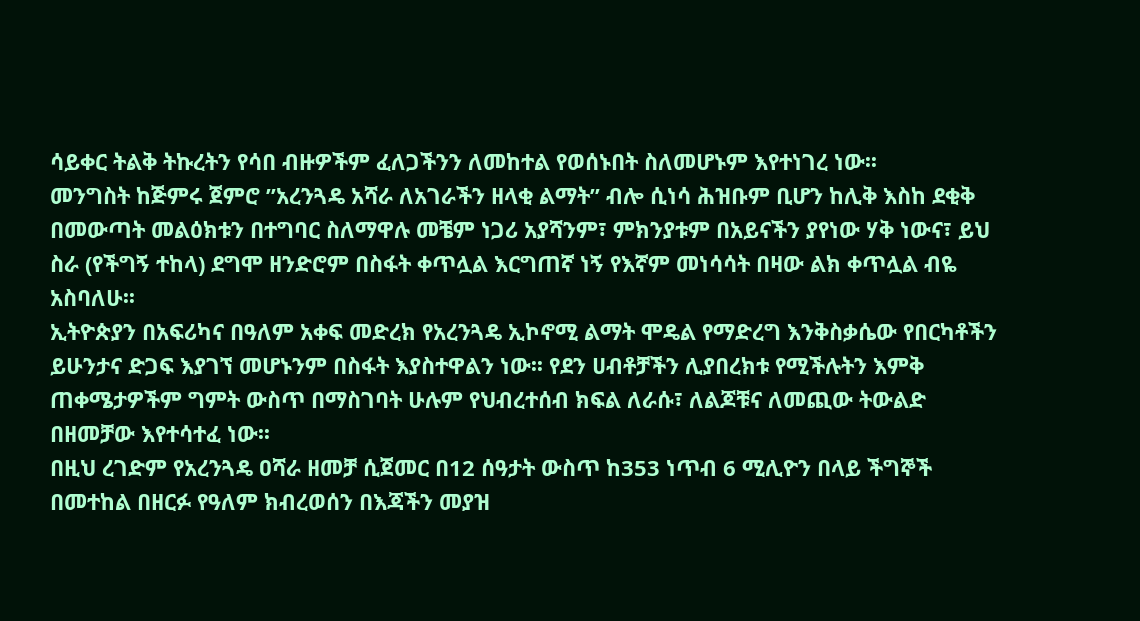ሳይቀር ትልቅ ትኩረትን የሳበ ብዙዎችም ፈለጋችንን ለመከተል የወሰኑበት ስለመሆኑም እየተነገረ ነው፡፡
መንግስት ከጅምሩ ጀምሮ ”አረንጓዴ አሻራ ለአገራችን ዘላቂ ልማት” ብሎ ሲነሳ ሕዝቡም ቢሆን ከሊቅ እስከ ደቂቅ በመውጣት መልዕክቱን በተግባር ስለማዋሉ መቼም ነጋሪ አያሻንም፣ ምክንያቱም በአይናችን ያየነው ሃቅ ነውና፣ ይህ ስራ (የችግኝ ተከላ) ደግሞ ዘንድሮም በስፋት ቀጥሏል እርግጠኛ ነኝ የእኛም መነሳሳት በዛው ልክ ቀጥሏል ብዬ አስባለሁ፡፡
ኢትዮጵያን በአፍሪካና በዓለም አቀፍ መድረክ የአረንጓዴ ኢኮኖሚ ልማት ሞዴል የማድረግ እንቅስቃሴው የበርካቶችን ይሁንታና ድጋፍ እያገኘ መሆኑንም በስፋት እያስተዋልን ነው፡፡ የደን ሀብቶቻችን ሊያበረክቱ የሚችሉትን እምቅ ጠቀሜታዎችም ግምት ውስጥ በማስገባት ሁሉም የህብረተሰብ ክፍል ለራሱ፣ ለልጆቹና ለመጪው ትውልድ በዘመቻው እየተሳተፈ ነው፡፡
በዚህ ረገድም የአረንጓዴ ዐሻራ ዘመቻ ሲጀመር በ12 ሰዓታት ውስጥ ከ353 ነጥብ 6 ሚሊዮን በላይ ችግኞች በመተከል በዘርፉ የዓለም ክብረወሰን በእጃችን መያዝ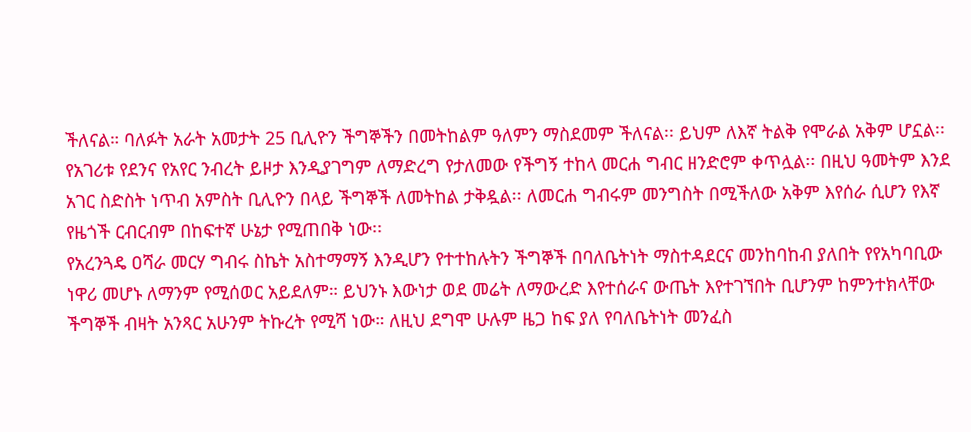ችለናል። ባለፉት አራት አመታት 25 ቢሊዮን ችግኞችን በመትከልም ዓለምን ማስደመም ችለናል፡፡ ይህም ለእኛ ትልቅ የሞራል አቅም ሆኗል፡፡
የአገሪቱ የደንና የአየር ንብረት ይዞታ እንዲያገግም ለማድረግ የታለመው የችግኝ ተከላ መርሐ ግብር ዘንድሮም ቀጥሏል፡፡ በዚህ ዓመትም እንደ አገር ስድስት ነጥብ አምስት ቢሊዮን በላይ ችግኞች ለመትከል ታቅዷል፡፡ ለመርሐ ግብሩም መንግስት በሚችለው አቅም እየሰራ ሲሆን የእኛ የዜጎች ርብርብም በከፍተኛ ሁኔታ የሚጠበቅ ነው፡፡
የአረንጓዴ ዐሻራ መርሃ ግብሩ ስኬት አስተማማኝ እንዲሆን የተተከሉትን ችግኞች በባለቤትነት ማስተዳደርና መንከባከብ ያለበት የየአካባቢው ነዋሪ መሆኑ ለማንም የሚሰወር አይደለም። ይህንኑ እውነታ ወደ መሬት ለማውረድ እየተሰራና ውጤት እየተገኘበት ቢሆንም ከምንተክላቸው ችግኞች ብዛት አንጻር አሁንም ትኩረት የሚሻ ነው። ለዚህ ደግሞ ሁሉም ዜጋ ከፍ ያለ የባለቤትነት መንፈስ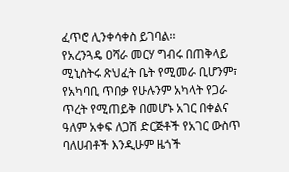ፈጥሮ ሊንቀሳቀስ ይገባል፡፡
የአረንጓዴ ዐሻራ መርሃ ግብሩ በጠቅላይ ሚኒስትሩ ጽህፈት ቤት የሚመራ ቢሆንም፣ የአካባቢ ጥበቃ የሁሉንም አካላት የጋራ ጥረት የሚጠይቅ በመሆኑ አገር በቀልና ዓለም አቀፍ ለጋሽ ድርጅቶች የአገር ውስጥ ባለሀብቶች እንዲሁም ዜጎች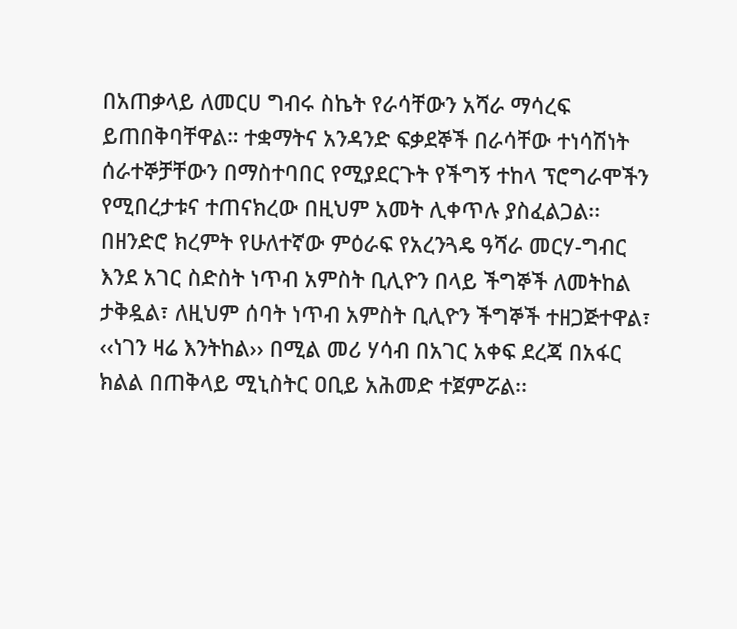በአጠቃላይ ለመርሀ ግብሩ ስኬት የራሳቸውን አሻራ ማሳረፍ ይጠበቅባቸዋል። ተቋማትና አንዳንድ ፍቃደኞች በራሳቸው ተነሳሽነት ሰራተኞቻቸውን በማስተባበር የሚያደርጉት የችግኝ ተከላ ፕሮግራሞችን የሚበረታቱና ተጠናክረው በዚህም አመት ሊቀጥሉ ያስፈልጋል፡፡
በዘንድሮ ክረምት የሁለተኛው ምዕራፍ የአረንጓዴ ዓሻራ መርሃ-ግብር እንደ አገር ስድስት ነጥብ አምስት ቢሊዮን በላይ ችግኞች ለመትከል ታቅዷል፣ ለዚህም ሰባት ነጥብ አምስት ቢሊዮን ችግኞች ተዘጋጅተዋል፣ ‹‹ነገን ዛሬ እንትከል›› በሚል መሪ ሃሳብ በአገር አቀፍ ደረጃ በአፋር ክልል በጠቅላይ ሚኒስትር ዐቢይ አሕመድ ተጀምሯል፡፡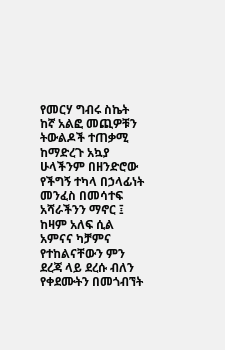የመርሃ ግብሩ ስኬት ከኛ አልፎ መጪዎቹን ትውልዶች ተጠቃሚ ከማድረጉ አኳያ ሁላችንም በዘንድሮው የችግኝ ተካላ በኃላፊነት መንፈስ በመሳተፍ አሻራችንን ማኖር ፤ ከዛም አለፍ ሲል አምናና ካቻምና የተከልናቸውን ምን ደረጃ ላይ ደረሱ ብለን የቀደሙትን በመጎብኘት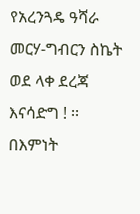የአረንጓዴ ዓሻራ መርሃ-ግብርን ስኬት ወደ ላቀ ደረጃ እናሳድግ ! ፡፡
በእምነት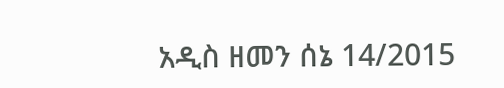አዲስ ዘመን ሰኔ 14/2015